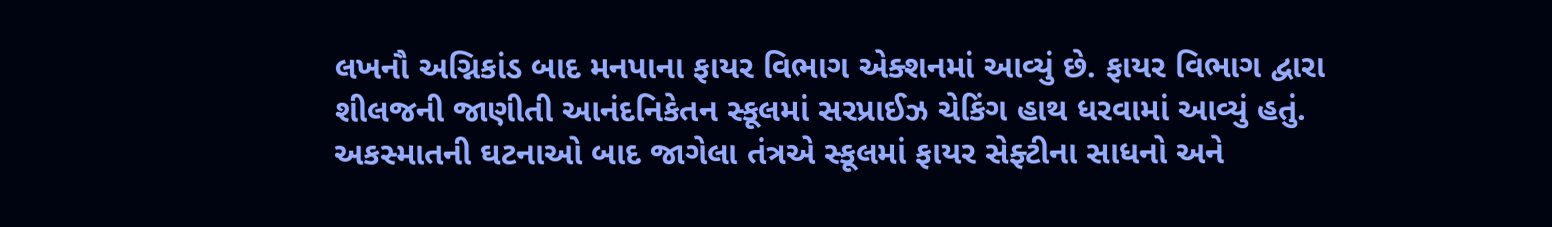લખનૌ અગ્નિકાંડ બાદ મનપાના ફાયર વિભાગ એક્શનમાં આવ્યું છે. ફાયર વિભાગ દ્વારા શીલજની જાણીતી આનંદનિકેતન સ્કૂલમાં સરપ્રાઈઝ ચેકિંગ હાથ ધરવામાં આવ્યું હતું. અકસ્માતની ઘટનાઓ બાદ જાગેલા તંત્રએ સ્કૂલમાં ફાયર સેફ્ટીના સાધનો અને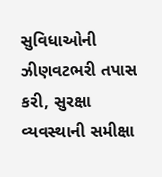સુવિધાઓની ઝીણવટભરી તપાસ કરી, સુરક્ષા વ્યવસ્થાની સમીક્ષા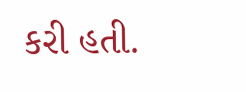કરી હતી.